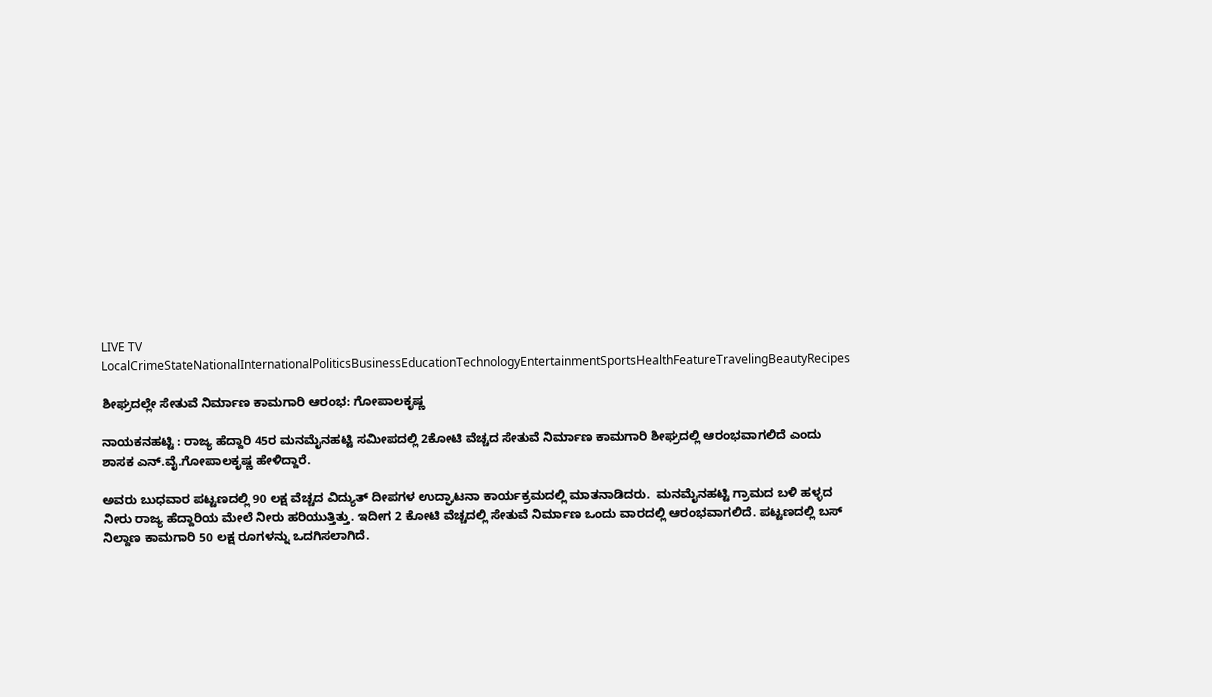LIVE TV LocalCrimeStateNationalInternationalPoliticsBusinessEducationTechnologyEntertainmentSportsHealthFeatureTravelingBeautyRecipes

ಶೀಘ್ರದಲ್ಲೇ ಸೇತುವೆ ನಿರ್ಮಾಣ ಕಾಮಗಾರಿ ಆರಂಭ: ಗೋಪಾಲಕೃಷ್ಣ

ನಾಯಕನಹಟ್ಟಿ : ರಾಜ್ಯ ಹೆದ್ದಾರಿ 45ರ ಮನಮೈನಹಟ್ಟಿ ಸಮೀಪದಲ್ಲಿ 2ಕೋಟಿ ವೆಚ್ಚದ ಸೇತುವೆ ನಿರ್ಮಾಣ ಕಾಮಗಾರಿ ಶೀಘ್ರದಲ್ಲಿ ಆರಂಭವಾಗಲಿದೆ ಎಂದು ಶಾಸಕ ಎನ್.ವೈ.ಗೋಪಾಲಕೃಷ್ಣ ಹೇಳಿದ್ದಾರೆ.

ಅವರು ಬುಧವಾರ ಪಟ್ಟಣದಲ್ಲಿ 90 ಲಕ್ಷ ವೆಚ್ಚದ ವಿದ್ಯುತ್ ದೀಪಗಳ ಉದ್ಘಾಟನಾ ಕಾರ್ಯಕ್ರಮದಲ್ಲಿ ಮಾತನಾಡಿದರು.  ಮನಮೈನಹಟ್ಟಿ ಗ್ರಾಮದ ಬಳಿ ಹಳ್ಳದ ನೀರು ರಾಜ್ಯ ಹೆದ್ದಾರಿಯ ಮೇಲೆ ನೀರು ಹರಿಯುತ್ತಿತ್ತು. ಇದೀಗ 2 ಕೋಟಿ ವೆಚ್ಚದಲ್ಲಿ ಸೇತುವೆ ನಿರ್ಮಾಣ ಒಂದು ವಾರದಲ್ಲಿ ಆರಂಭವಾಗಲಿದೆ. ಪಟ್ಟಣದಲ್ಲಿ ಬಸ್ ನಿಲ್ದಾಣ ಕಾಮಗಾರಿ 50 ಲಕ್ಷ ರೂಗಳನ್ನು ಒದಗಿಸಲಾಗಿದೆ.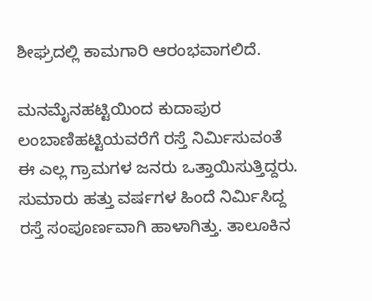ಶೀಘ್ರದಲ್ಲಿ ಕಾಮಗಾರಿ ಆರಂಭವಾಗಲಿದೆ.

ಮನಮೈನಹಟ್ಟಿಯಿಂದ ಕುದಾಪುರ ಲಂಬಾಣಿಹಟ್ಟಿಯವರೆಗೆ ರಸ್ತೆ ನಿರ್ಮಿಸುವಂತೆ ಈ ಎಲ್ಲ ಗ್ರಾಮಗಳ ಜನರು ಒತ್ತಾಯಿಸುತ್ತಿದ್ದರು. ಸುಮಾರು ಹತ್ತು ವರ್ಷಗಳ ಹಿಂದೆ ನಿರ್ಮಿಸಿದ್ದ ರಸ್ತೆ ಸಂಪೂರ್ಣವಾಗಿ ಹಾಳಾಗಿತ್ತು. ತಾಲೂಕಿನ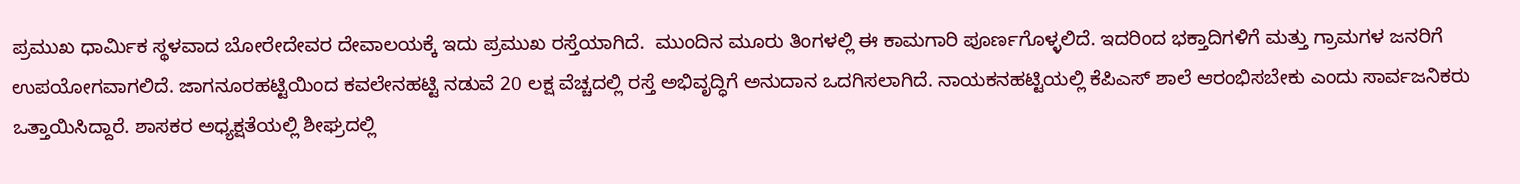ಪ್ರಮುಖ ಧಾರ್ಮಿಕ ಸ್ಥಳವಾದ ಬೋರೇದೇವರ ದೇವಾಲಯಕ್ಕೆ ಇದು ಪ್ರಮುಖ ರಸ್ತೆಯಾಗಿದೆ.  ಮುಂದಿನ ಮೂರು ತಿಂಗಳಲ್ಲಿ ಈ ಕಾಮಗಾರಿ ಪೂರ್ಣಗೊಳ್ಳಲಿದೆ. ಇದರಿಂದ ಭಕ್ತಾದಿಗಳಿಗೆ ಮತ್ತು ಗ್ರಾಮಗಳ ಜನರಿಗೆ ಉಪಯೋಗವಾಗಲಿದೆ. ಜಾಗನೂರಹಟ್ಟಿಯಿಂದ ಕವಲೇನಹಟ್ಟಿ ನಡುವೆ 20 ಲಕ್ಷ ವೆಚ್ಚದಲ್ಲಿ ರಸ್ತೆ ಅಭಿವೃದ್ಧಿಗೆ ಅನುದಾನ ಒದಗಿಸಲಾಗಿದೆ. ನಾಯಕನಹಟ್ಟಿಯಲ್ಲಿ ಕೆಪಿಎಸ್ ಶಾಲೆ ಆರಂಭಿಸಬೇಕು ಎಂದು ಸಾರ್ವಜನಿಕರು ಒತ್ತಾಯಿಸಿದ್ದಾರೆ. ಶಾಸಕರ ಅಧ್ಯಕ್ಷತೆಯಲ್ಲಿ ಶೀಘ್ರದಲ್ಲಿ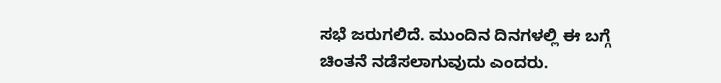ಸಭೆ ಜರುಗಲಿದೆ. ಮುಂದಿನ ದಿನಗಳಲ್ಲಿ ಈ ಬಗ್ಗೆ ಚಿಂತನೆ ನಡೆಸಲಾಗುವುದು ಎಂದರು.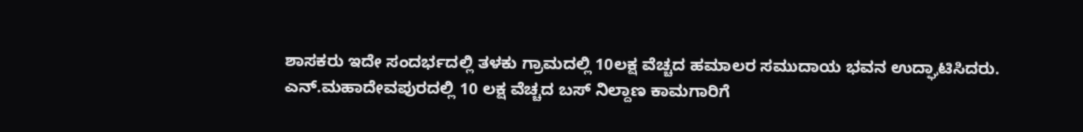ಶಾಸಕರು ಇದೇ ಸಂದರ್ಭದಲ್ಲಿ ತಳಕು ಗ್ರಾಮದಲ್ಲಿ 10ಲಕ್ಷ ವೆಚ್ಚದ ಹಮಾಲರ ಸಮುದಾಯ ಭವನ ಉದ್ಘಾಟಿಸಿದರು. ಎನ್.ಮಹಾದೇವಪುರದಲ್ಲಿ 10 ಲಕ್ಷ ವೆಚ್ಚದ ಬಸ್ ನಿಲ್ದಾಣ ಕಾಮಗಾರಿಗೆ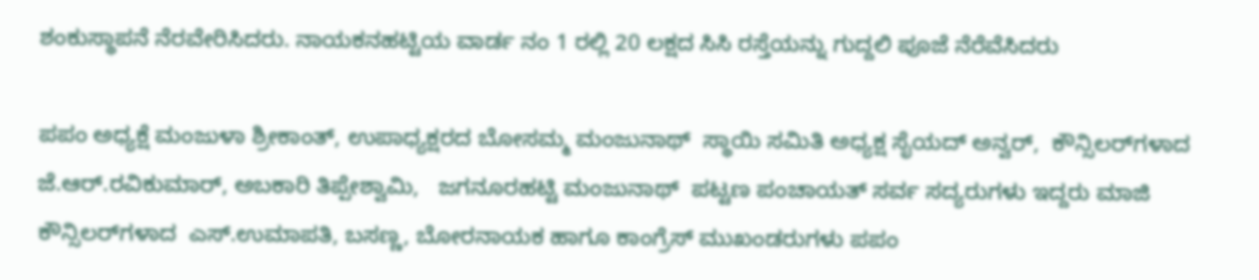ಶಂಕುಸ್ಥಾಪನೆ ನೆರವೇರಿಸಿದರು. ನಾಯಕನಹಟ್ಟಿಯ ವಾರ್ಡ ನಂ 1 ರಲ್ಲಿ 20 ಲಕ್ಷದ ಸಿಸಿ ರಸ್ತೆಯನ್ನು ಗುದ್ದಲಿ ಪೂಜೆ ನೆರೆವೆಸಿದರು

ಪಪಂ ಅಧ್ಯಕ್ಷೆ ಮಂಜುಳಾ ಶ್ರೀಕಾಂತ್, ಉಪಾಧ್ಯಕ್ಷರದ ಬೋಸಮ್ಮ ಮಂಜುನಾಥ್  ಸ್ಥಾಯಿ ಸಮಿತಿ ಅಧ್ಯಕ್ಷ ಸೈಯದ್ ಅನ್ವರ್,  ಕೌನ್ಸಿಲರ್‌ಗಳಾದ ಜೆ.ಆರ್.ರವಿಕುಮಾರ್, ಅಬಕಾರಿ ತಿಪ್ಪೇಶ್ವಾಮಿ,   ಜಗನೂರಹಟ್ಟಿ ಮಂಜುನಾಥ್  ಪಟ್ಟಣ ಪಂಚಾಯತ್ ಸರ್ವ ಸದ್ಯರುಗಳು ಇದ್ದರು ಮಾಜಿ ಕೌನ್ಸಿಲರ್‌ಗಳಾದ  ಎಸ್.ಉಮಾಪತಿ, ಬಸಣ್ಣ, ಬೋರನಾಯಕ ಹಾಗೂ ಕಾಂಗ್ರೆಸ್ ಮುಖಂಡರುಗಳು ಪಪಂ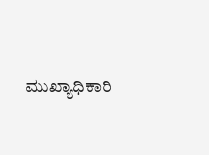ಮುಖ್ಯಾಧಿಕಾರಿ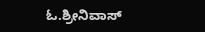ಓ.ಶ್ರೀನಿವಾಸ್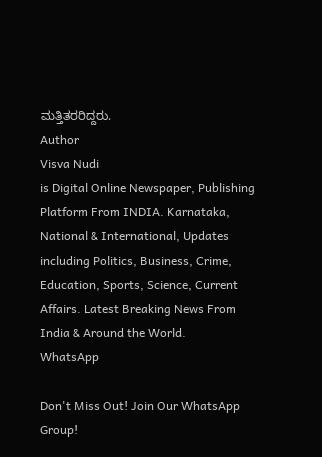ಮತ್ತಿತರರಿದ್ದರು.
Author
Visva Nudi
is Digital Online Newspaper, Publishing Platform From INDIA. Karnataka, National & International, Updates including Politics, Business, Crime, Education, Sports, Science, Current Affairs. Latest Breaking News From India & Around the World.
WhatsApp

Don't Miss Out! Join Our WhatsApp Group!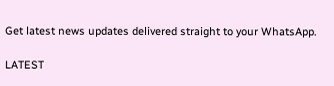Get latest news updates delivered straight to your WhatsApp.

LATEST